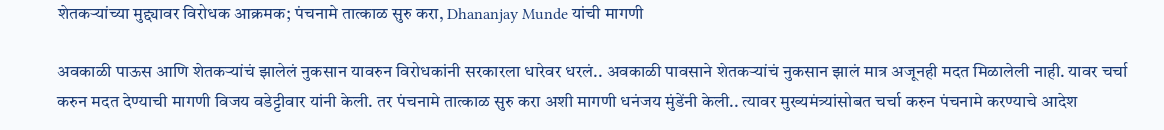शेतकऱ्यांच्या मुद्द्यावर विरोधक आक्रमक; पंचनामे तात्काळ सुरु करा, Dhananjay Munde यांची मागणी

अवकाळी पाऊस आणि शेतकऱ्यांचं झालेलं नुकसान यावरुन विरोधकांनी सरकारला धारेवर धरलं.. अवकाळी पावसाने शेतकऱ्यांचं नुकसान झालं मात्र अजूनही मदत मिळालेली नाही. यावर चर्चा करुन मदत देण्याची मागणी विजय वडेट्टीवार यांनी केली. तर पंचनामे तात्काळ सुरु करा अशी मागणी धनंजय मुंडेंनी केली.. त्यावर मुख्यमंत्र्यांसोबत चर्चा करुन पंचनामे करण्याचे आदेश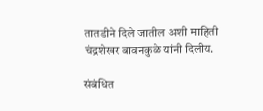तातडीने दिले जातील अशी माहिती चंद्रशेखर बावनकुळे यांनी दिलीय.

संबंधित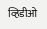व्हिडीओ